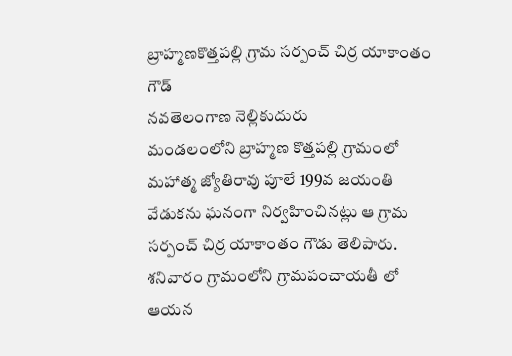బ్రాహ్మణకొత్తపల్లి గ్రామ సర్పంచ్ చిర్ర యాకాంతం గౌడ్
నవతెలంగాణ నెల్లికుదురు
మండలంలోని బ్రాహ్మణ కొత్తపల్లి గ్రామంలో మహాత్మ జ్యోతిరావు పూలే 199వ జయంతి వేడుకను ఘనంగా నిర్వహించినట్లు ఆ గ్రామ సర్పంచ్ చిర్ర యాకాంతం గౌడు తెలిపారు. శనివారం గ్రామంలోని గ్రామపంచాయతీ లో ఆయన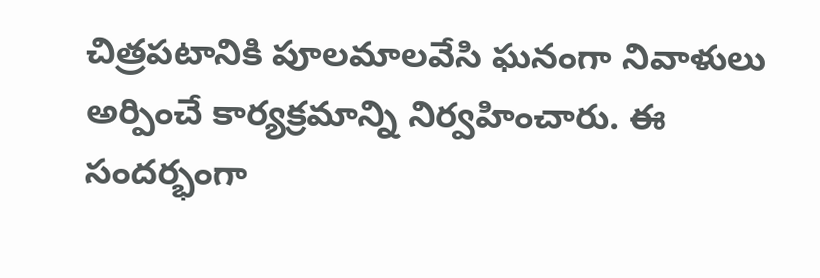చిత్రపటానికి పూలమాలవేసి ఘనంగా నివాళులు అర్పించే కార్యక్రమాన్ని నిర్వహించారు. ఈ సందర్భంగా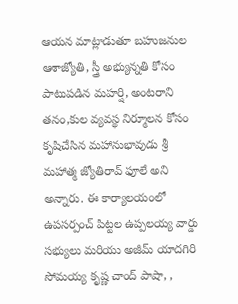ఆయన మాట్లాడుతూ బహుజనుల ఆశాజ్యోతి, స్త్రీ అభ్యున్నతి కోసం పాటుపడిన మహర్షి, అంటరాని తనం,కుల వ్యవస్థ నిర్మూలన కోసం కృషిచేసిన మహానుభావుడు శ్రీ మహాత్మ జ్యోతిరావ్ ఫూలే అని అన్నారు. ఈ కార్యాలయంలో ఉపసర్పంచ్ పిట్టల ఉప్పలయ్య వార్డు సభ్యులు మరియు అజీమ్ యాదగిరి సోమయ్య కృష్ణ చాంద్ పాషా, ,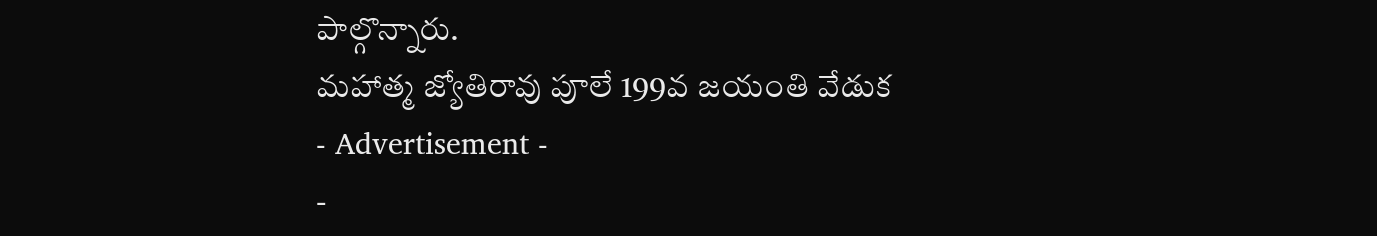పాల్గొన్నారు.
మహాత్మ జ్యోతిరావు పూలే 199వ జయంతి వేడుక
- Advertisement -
-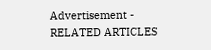Advertisement -
RELATED ARTICLES